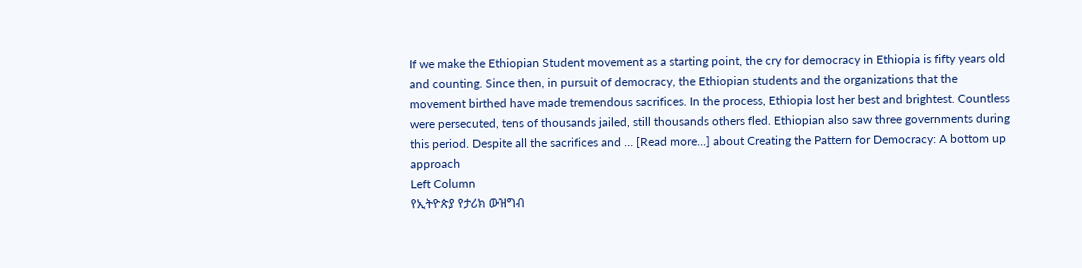If we make the Ethiopian Student movement as a starting point, the cry for democracy in Ethiopia is fifty years old and counting. Since then, in pursuit of democracy, the Ethiopian students and the organizations that the movement birthed have made tremendous sacrifices. In the process, Ethiopia lost her best and brightest. Countless were persecuted, tens of thousands jailed, still thousands others fled. Ethiopian also saw three governments during this period. Despite all the sacrifices and … [Read more...] about Creating the Pattern for Democracy: A bottom up approach
Left Column
የኢትዮጵያ የታሪክ ውዝግብ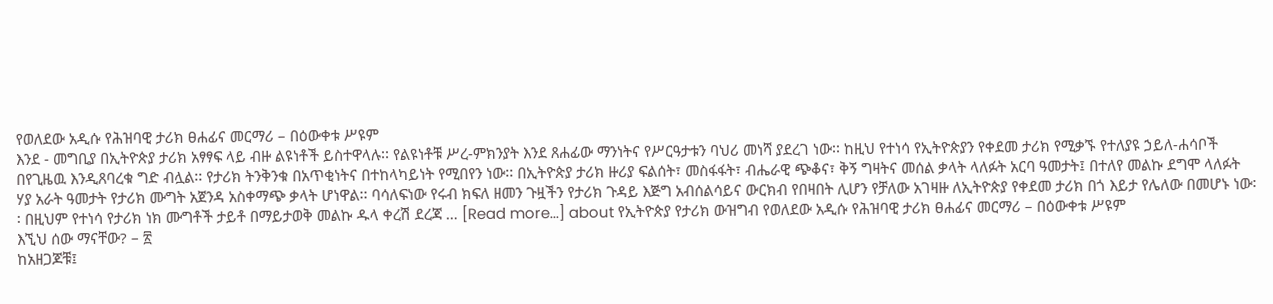የወለደው አዲሱ የሕዝባዊ ታሪክ ፀሐፊና መርማሪ – በዕውቀቱ ሥዩም
እንደ - መግቢያ በኢትዮጵያ ታሪክ አፃፃፍ ላይ ብዙ ልዩነቶች ይስተዋላሉ፡፡ የልዩነቶቹ ሥረ-ምክንያት እንደ ጸሐፊው ማንነትና የሥርዓታቱን ባህሪ መነሻ ያደረገ ነው፡፡ ከዚህ የተነሳ የኢትዮጵያን የቀደመ ታሪክ የሚቃኙ የተለያዩ ኃይለ-ሐሳቦች በየጊዜዉ እንዲጸባረቁ ግድ ብሏል፡፡ የታሪክ ትንቅንቁ በአጥቂነትና በተከላካይነት የሚበየን ነው፡፡ በኢትዮጵያ ታሪክ ዙሪያ ፍልሰት፣ መስፋፋት፣ ብሔራዊ ጭቆና፣ ቅኝ ግዛትና መሰል ቃላት ላለፉት አርባ ዓመታት፤ በተለየ መልኩ ደግሞ ላለፉት ሃያ አራት ዓመታት የታሪክ ሙግት አጀንዳ አስቀማጭ ቃላት ሆነዋል፡፡ ባሳለፍነው የሩብ ክፍለ ዘመን ጉዟችን የታሪክ ጉዳይ እጅግ አብሰልሳይና ውርክብ የበዛበት ሊሆን የቻለው አገዛዙ ለኢትዮጵያ የቀደመ ታሪክ በጎ እይታ የሌለው በመሆኑ ነው፡፡ በዚህም የተነሳ የታሪክ ነክ ሙግቶች ታይቶ በማይታወቅ መልኩ ዱላ ቀረሽ ደረጃ … [Read more...] about የኢትዮጵያ የታሪክ ውዝግብ የወለደው አዲሱ የሕዝባዊ ታሪክ ፀሐፊና መርማሪ – በዕውቀቱ ሥዩም
እኚህ ሰው ማናቸው? – ፳
ከአዘጋጆቹ፤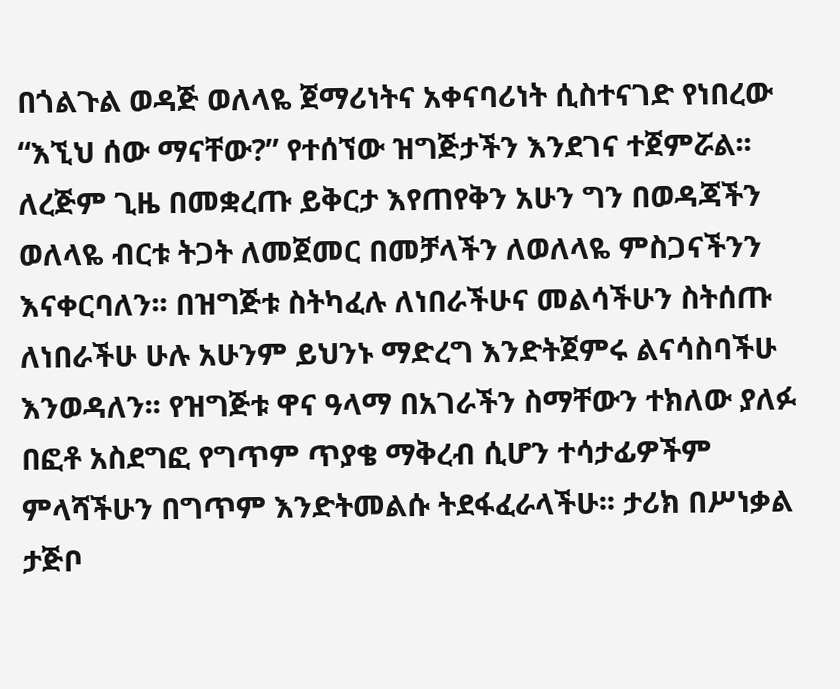በጎልጉል ወዳጅ ወለላዬ ጀማሪነትና አቀናባሪነት ሲስተናገድ የነበረው “እኚህ ሰው ማናቸው?” የተሰኘው ዝግጅታችን እንደገና ተጀምሯል፡፡ ለረጅም ጊዜ በመቋረጡ ይቅርታ እየጠየቅን አሁን ግን በወዳጃችን ወለላዬ ብርቱ ትጋት ለመጀመር በመቻላችን ለወለላዬ ምስጋናችንን እናቀርባለን፡፡ በዝግጅቱ ስትካፈሉ ለነበራችሁና መልሳችሁን ስትሰጡ ለነበራችሁ ሁሉ አሁንም ይህንኑ ማድረግ እንድትጀምሩ ልናሳስባችሁ እንወዳለን፡፡ የዝግጅቱ ዋና ዓላማ በአገራችን ስማቸውን ተክለው ያለፉ በፎቶ አስደግፎ የግጥም ጥያቄ ማቅረብ ሲሆን ተሳታፊዎችም ምላሻችሁን በግጥም እንድትመልሱ ትደፋፈራላችሁ፡፡ ታሪክ በሥነቃል ታጅቦ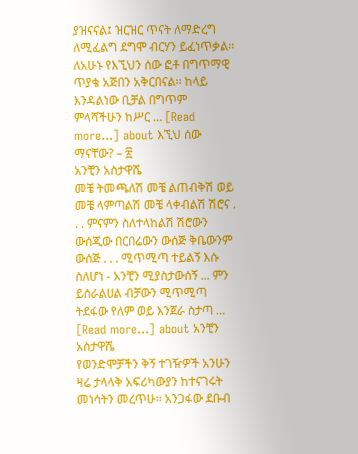ያዝናናል፤ ዝርዝር ጥናት ለማድረግ ለሚፈልግ ደግሞ ብርሃን ይፈነጥቃል፡፡ ለአሁኑ የእኚህን ሰው ፎቶ በግጥማዊ ጥያቄ አጅበን አቅርበናል፡፡ ከላይ እንዳልነው ቢቻል በግጥም ምላሻችሁን ከሥር … [Read more...] about እኚህ ሰው ማናቸው? – ፳
አንቺን አስታዋሼ
መቼ ትመጫለሽ መቼ ልጠብቅሽ ወይ መቼ ላምጣልሽ መቼ ላቀብልሽ ሽሮና . . . ምናምን ስለተላከልሽ ሽሮውን ውሰጂው በርበሬውን ውሰጅ ቅቤውንም ውሰጅ . . . ሚጥሚጣ ተይልኝ እሱ ስለሆነ - አንቺን ሚያስታውሰኝ ... ምን ይሰራልሀል ብቻውን ሚጥሚጣ ትደፋው የለም ወይ እንጀራ ስታጣ … [Read more...] about አንቺን አስታዋሼ
የወንድሞቻችን ቅኝ ተገዥዎች አንሁን
ዛሬ ታላላቅ አፍሪካውያን ከተናገሩት መነሳትን መረጥሁ። አንጋፋው ደቡብ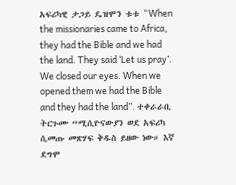አፍሪካዊ ታጋይ ዴዝሞን ቱቱ “When the missionaries came to Africa, they had the Bible and we had the land. They said ‘Let us pray’. We closed our eyes. When we opened them we had the Bible and they had the land”. ተቀራራቢ ትርጉሙ “ሚሲዮናውያን ወደ አፍሪካ ሲመጡ መጽሃፍ ቅዱስ ይዘው ነው። እኛ ደግሞ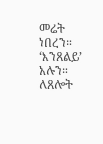መሬት ነበረን። ‘እንጸልይ’ አሉን። ለጸሎት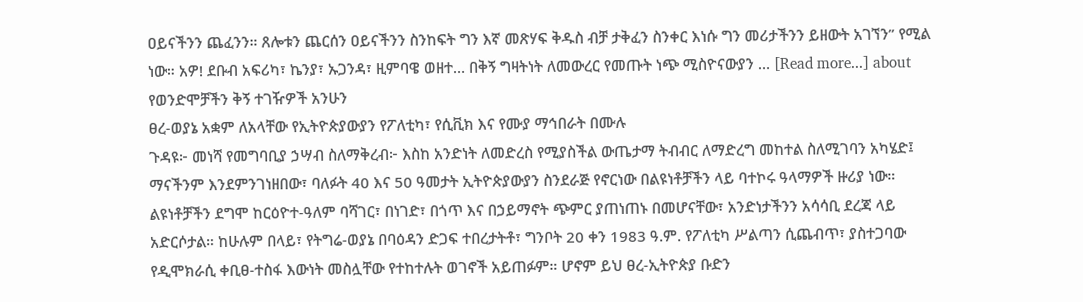ዐይናችንን ጨፈንን። ጸሎቱን ጨርሰን ዐይናችንን ስንከፍት ግን እኛ መጽሃፍ ቅዱስ ብቻ ታቅፈን ስንቀር እነሱ ግን መሪታችንን ይዘውት አገኘን” የሚል ነው። አዎ! ደቡብ አፍሪካ፣ ኬንያ፣ ኡጋንዳ፣ ዚምባዌ ወዘተ… በቅኝ ግዛትነት ለመውረር የመጡት ነጭ ሚስዮናውያን … [Read more...] about የወንድሞቻችን ቅኝ ተገዥዎች አንሁን
ፀረ-ወያኔ አቋም ለአላቸው የኢትዮጵያውያን የፖለቲካ፣ የሲቪክ እና የሙያ ማኅበራት በሙሉ
ጉዳዩ፦ መነሻ የመግባቢያ ኃሣብ ስለማቅረብ፦ እስከ አንድነት ለመድረስ የሚያስችል ውጤታማ ትብብር ለማድረግ መከተል ስለሚገባን አካሄድ፤ ማናችንም እንደምንገነዘበው፣ ባለፉት 40 እና 50 ዓመታት ኢትዮጵያውያን ስንደራጅ የኖርነው በልዩነቶቻችን ላይ ባተኮሩ ዓላማዎች ዙሪያ ነው። ልዩነቶቻችን ደግሞ ከርዕዮተ-ዓለም ባሻገር፣ በነገድ፣ በጎጥ እና በኃይማኖት ጭምር ያጠነጠኑ በመሆናቸው፣ አንድነታችንን አሳሳቢ ደረጃ ላይ አድርሶታል። ከሁሉም በላይ፣ የትግሬ-ወያኔ በባዕዳን ድጋፍ ተበረታትቶ፣ ግንቦት 20 ቀን 1983 ዓ.ም. የፖለቲካ ሥልጣን ሲጨብጥ፣ ያስተጋባው የዲሞክራሲ ቀቢፀ-ተስፋ እውነት መስሏቸው የተከተሉት ወገኖች አይጠፉም። ሆኖም ይህ ፀረ-ኢትዮጵያ ቡድን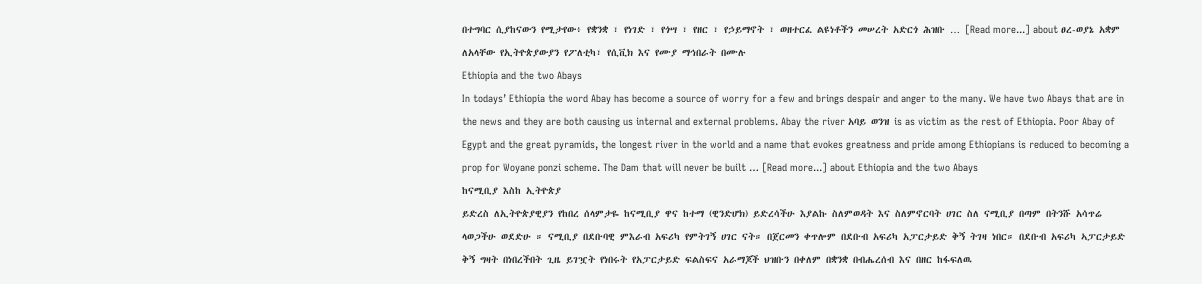በተግባር ሲያከናውን የሚታየው፥ የቋንቋ ፣ የነገድ ፣ የጎሣ ፣ የዘር ፣ የኃይማኖት ፣ ወዘተርፈ ልዩነቶችን መሠረት አድርጎ ሕዝቡ … [Read more...] about ፀረ-ወያኔ አቋም ለአላቸው የኢትዮጵያውያን የፖለቲካ፣ የሲቪክ እና የሙያ ማኅበራት በሙሉ
Ethiopia and the two Abays
In todays’ Ethiopia the word Abay has become a source of worry for a few and brings despair and anger to the many. We have two Abays that are in the news and they are both causing us internal and external problems. Abay the river አባይ ወንዝ is as victim as the rest of Ethiopia. Poor Abay of Egypt and the great pyramids, the longest river in the world and a name that evokes greatness and pride among Ethiopians is reduced to becoming a prop for Woyane ponzi scheme. The Dam that will never be built … [Read more...] about Ethiopia and the two Abays
ከናሚቢያ እስከ ኢትዮጵያ
ይድረስ ለኢትዮጵያዊያን የከበረ ሰላምታዬ ከናሚቢያ ዋና ከተማ (ዊንድሆክ) ይድረሳችሁ እያልኩ ስለምወዳት እና ስለምኖርባት ሀገር ስለ ናሚቢያ በጣም በትንሹ አሳጥሬ ላወጋችሁ ወደድሁ ። ናሚቢያ በደቡባዊ ምእራብ አፍሪካ የምትገኝ ሀገር ናት። በጀርመን ቀጥሎም በደቡብ አፍሪካ አፓርታይድ ቅኝ ትገዛ ነበር። በደቡብ አፍሪካ ኣፓርታይድ ቅኝ ግዛት በነበረችበት ጊዜ ይገዧት የነበሩት የአፓርታይድ ፍልስፍና አራማጆች ህዝቡን በቀለም በቋንቋ በብሔረሰብ እና በዘር ከፋፍለዉ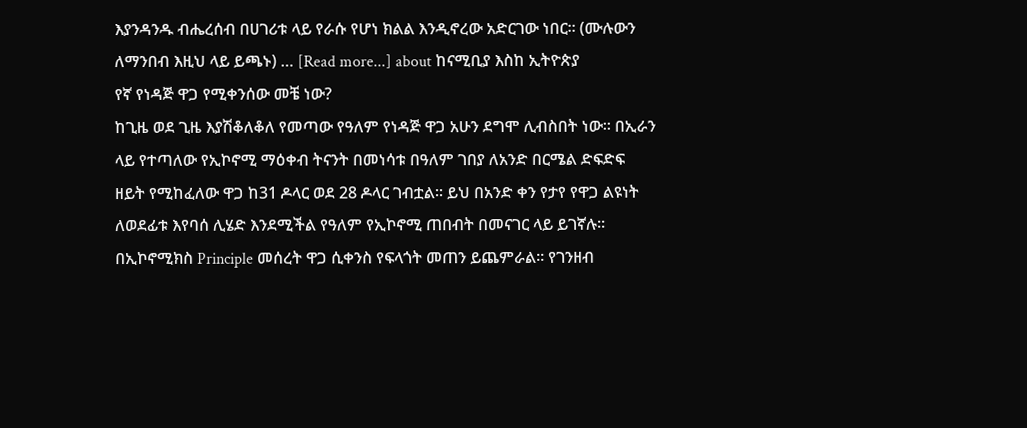እያንዳንዱ ብሔረሰብ በሀገሪቱ ላይ የራሱ የሆነ ክልል እንዲኖረው አድርገው ነበር። (ሙሉውን ለማንበብ እዚህ ላይ ይጫኑ) … [Read more...] about ከናሚቢያ እስከ ኢትዮጵያ
የኛ የነዳጅ ዋጋ የሚቀንሰው መቼ ነው?
ከጊዜ ወደ ጊዜ እያሽቆለቆለ የመጣው የዓለም የነዳጅ ዋጋ አሁን ደግሞ ሊብስበት ነው፡፡ በኢራን ላይ የተጣለው የኢኮኖሚ ማዕቀብ ትናንት በመነሳቱ በዓለም ገበያ ለአንድ በርሜል ድፍድፍ ዘይት የሚከፈለው ዋጋ ከ31 ዶላር ወደ 28 ዶላር ገብቷል፡፡ ይህ በአንድ ቀን የታየ የዋጋ ልዩነት ለወደፊቱ እየባሰ ሊሄድ እንደሚችል የዓለም የኢኮኖሚ ጠበብት በመናገር ላይ ይገኛሉ፡፡ በኢኮኖሚክስ Principle መሰረት ዋጋ ሲቀንስ የፍላጎት መጠን ይጨምራል፡፡ የገንዘብ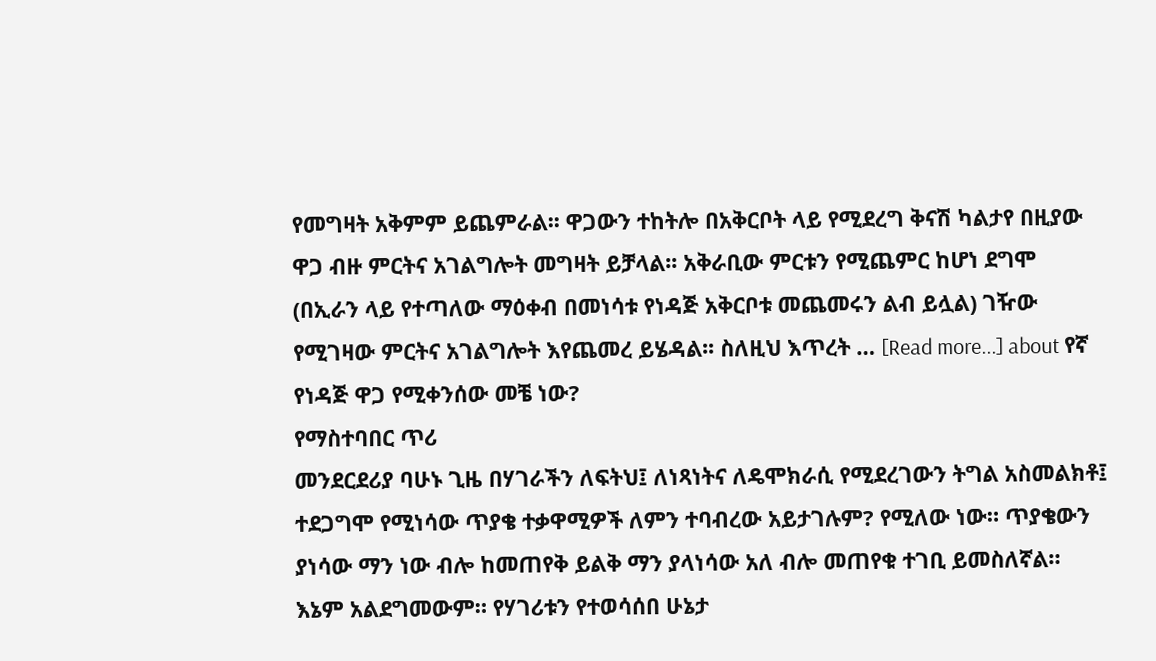የመግዛት አቅምም ይጨምራል፡፡ ዋጋውን ተከትሎ በአቅርቦት ላይ የሚደረግ ቅናሽ ካልታየ በዚያው ዋጋ ብዙ ምርትና አገልግሎት መግዛት ይቻላል፡፡ አቅራቢው ምርቱን የሚጨምር ከሆነ ደግሞ (በኢራን ላይ የተጣለው ማዕቀብ በመነሳቱ የነዳጅ አቅርቦቱ መጨመሩን ልብ ይሏል) ገዥው የሚገዛው ምርትና አገልግሎት እየጨመረ ይሄዳል፡፡ ስለዚህ እጥረት … [Read more...] about የኛ የነዳጅ ዋጋ የሚቀንሰው መቼ ነው?
የማስተባበር ጥሪ
መንደርደሪያ ባሁኑ ጊዜ በሃገራችን ለፍትህ፤ ለነጻነትና ለዴሞክራሲ የሚደረገውን ትግል አስመልክቶ፤ ተደጋግሞ የሚነሳው ጥያቄ ተቃዋሚዎች ለምን ተባብረው አይታገሉም? የሚለው ነው። ጥያቄውን ያነሳው ማን ነው ብሎ ከመጠየቅ ይልቅ ማን ያላነሳው አለ ብሎ መጠየቁ ተገቢ ይመስለኛል። እኔም አልደግመውም። የሃገሪቱን የተወሳሰበ ሁኔታ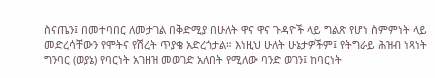ስናጤን፤ በመተባበር ለመታገል በቅድሚያ በሁለት ዋና ዋና ጉዳዮች ላይ ግልጽ የሆነ ስምምነት ላይ መድረሳቸውን የሞትና የሽረት ጥያቄ አድረጎታል። እነዚህ ሁለት ሁኔታዎችም፤ የትግራይ ሕዝብ ነጻነት ግንባር (ወያኔ) የባርነት አገዘዝ መወገድ አለበት የሚለው ባንድ ወገን፤ ከባርነት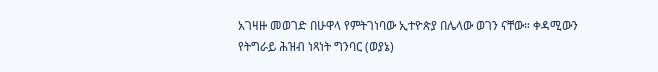አገዛዙ መወገድ በሁዋላ የምትገነባው ኢተዮጵያ በሌላው ወገን ናቸው። ቀዳሚውን የትግራይ ሕዝብ ነጻነት ግንባር (ወያኔ)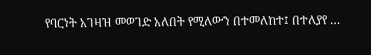የባርነት አገዛዝ መወገድ አለበት የሚለውን በተመለከተ፤ በተለያየ …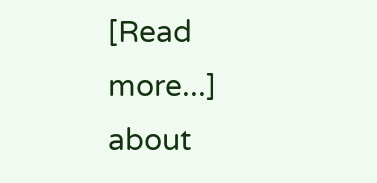[Read more...] about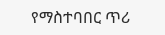የማስተባበር ጥሪ